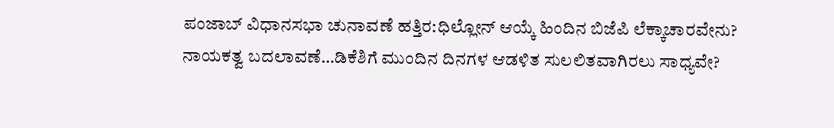ಪಂಜಾಬ್ ವಿಧಾನಸಭಾ ಚುನಾವಣೆ ಹತ್ತಿರ:ಧಿಲ್ಲೋನ್ ಆಯ್ಕೆ ಹಿಂದಿನ ಬಿಜೆಪಿ ಲೆಕ್ಕಾಚಾರವೇನು?
ನಾಯಕತ್ವ ಬದಲಾವಣೆ…ಡಿಕೆಶಿಗೆ ಮುಂದಿನ ದಿನಗಳ ಆಡಳಿತ ಸುಲಲಿತವಾಗಿರಲು ಸಾಧ್ಯವೇ?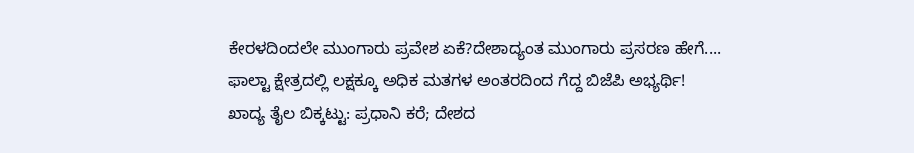ಕೇರಳದಿಂದಲೇ ಮುಂಗಾರು ಪ್ರವೇಶ ಏಕೆ?ದೇಶಾದ್ಯಂತ ಮುಂಗಾರು ಪ್ರಸರಣ ಹೇಗೆ....
ಫಾಲ್ಟಾ ಕ್ಷೇತ್ರದಲ್ಲಿ ಲಕ್ಷಕ್ಕೂ ಅಧಿಕ ಮತಗಳ ಅಂತರದಿಂದ ಗೆದ್ದ ಬಿಜೆಪಿ ಅಭ್ಯರ್ಥಿ!
ಖಾದ್ಯ ತೈಲ ಬಿಕ್ಕಟ್ಟು: ಪ್ರಧಾನಿ ಕರೆ; ದೇಶದ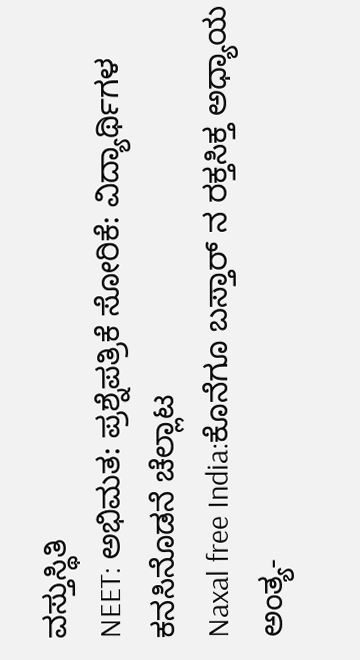ವಸ್ತುಸ್ಥಿತಿ
NEET: ಅಭಿಮತ: ಪ್ರಶ್ನೆಪತ್ರಿಕೆ ಸೋರಿಕೆ: ವಿದ್ಯಾರ್ಥಿಗಳ ಕನಸಿನೊಡನೆ ಚೆಲ್ಲಾಟ
Naxal free India:ಕೊನೆಗೂ ಬಸ್ತಾರ್ ನ ರಕ್ತಸಿಕ್ತ ಅಧ್ಯಾಯ ಅಂತ್ಯ-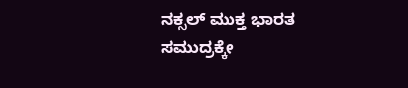ನಕ್ಸಲ್ ಮುಕ್ತ ಭಾರತ
ಸಮುದ್ರಕ್ಕೇ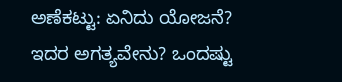ಅಣೆಕಟ್ಟು: ಏನಿದು ಯೋಜನೆ? ಇದರ ಅಗತ್ಯವೇನು? ಒಂದಷ್ಟು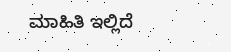ಮಾಹಿತಿ ಇಲ್ಲಿದೆ